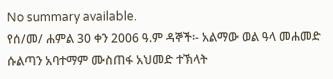No summary available.
የሰ/መ/ ሐምል 30 ቀን 2006 ዓ.ም ዳኞች፡- አልማው ወል ዓላ መሐመድ ሱልጣን አባተማም ሙስጠፋ አህመድ ተኽላት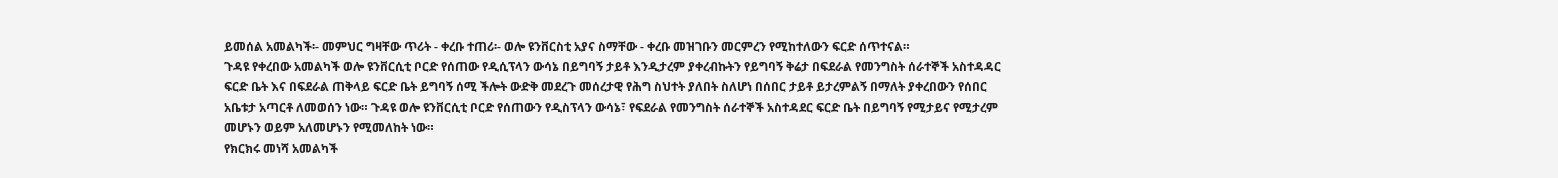ይመሰል አመልካች፡- መምህር ግዛቸው ጥሪት - ቀረቡ ተጠሪ፡- ወሎ ዩንቨርስቲ አያና ስማቸው - ቀረቡ መዝገቡን መርምረን የሚከተለውን ፍርድ ሰጥተናል።
ጉዳዩ የቀረበው አመልካች ወሎ ዩንቨርሲቲ ቦርድ የሰጠው የዲሲፕላን ውሳኔ በይግባኝ ታይቶ እንዲታረም ያቀረብኩትን የይግባኝ ቅሬታ በፍደራል የመንግስት ሰራተኞች አስተዳዳር ፍርድ ቤት እና በፍደራል ጠቅላይ ፍርድ ቤት ይግባኝ ሰሚ ችሎት ውድቅ መደረጉ መሰረታዊ የሕግ ስህተት ያለበት ስለሆነ በሰበር ታይቶ ይታረምልኝ በማለት ያቀረበውን የሰበር አቤቱታ አጣርቶ ለመወሰን ነው። ጉዳዩ ወሎ ዩንቨርሲቲ ቦርድ የሰጠውን የዲስፕላን ውሳኔ፣ የፍደራል የመንግስት ሰራተኞች አስተዳደር ፍርድ ቤት በይግባኝ የሚታይና የሚታረም መሆኑን ወይም አለመሆኑን የሚመለከት ነው።
የክርክሩ መነሻ አመልካች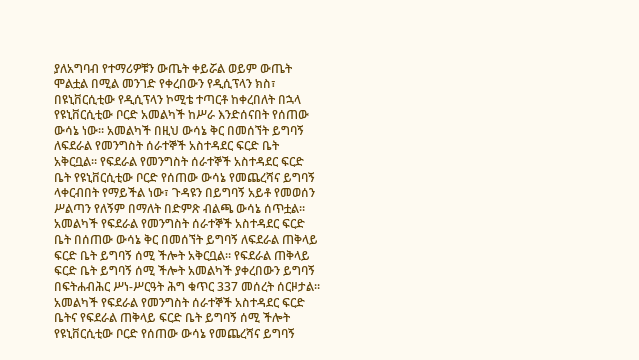ያለአግባብ የተማሪዎቹን ውጤት ቀይሯል ወይም ውጤት ሞልቷል በሚል መንገድ የቀረበውን የዲሲፕላን ክስ፣ በዩኒቨርሲቲው የዲሲፕላን ኮሚቴ ተጣርቶ ከቀረበለት በኋላ የዩኒቨርሲቲው ቦርድ አመልካች ከሥራ እንድሰናበት የሰጠው ውሳኔ ነው። አመልካች በዚህ ውሳኔ ቅር በመሰኘት ይግባኝ ለፍደራል የመንግስት ሰራተኞች አስተዳደር ፍርድ ቤት አቅርቧል። የፍደራል የመንግስት ሰራተኞች አስተዳደር ፍርድ ቤት የዩኒቨርሲቲው ቦርድ የሰጠው ውሳኔ የመጨረሻና ይግባኝ ላቀርብበት የማይችል ነው፣ ጉዳዩን በይግባኝ አይቶ የመወሰን ሥልጣን የለኝም በማለት በድምጽ ብልጫ ውሳኔ ሰጥቷል። አመልካች የፍደራል የመንግስት ሰራተኞች አስተዳደር ፍርድ ቤት በሰጠው ውሳኔ ቅር በመሰኘት ይግባኝ ለፍደራል ጠቅላይ ፍርድ ቤት ይግባኝ ሰሚ ችሎት አቅርቧል። የፍደራል ጠቅላይ ፍርድ ቤት ይግባኝ ሰሚ ችሎት አመልካች ያቀረበውን ይግባኝ በፍትሐብሕር ሥነ-ሥርዓት ሕግ ቁጥር 337 መሰረት ሰርዞታል።
አመልካች የፍደራል የመንግስት ሰራተኞች አስተዳደር ፍርድ ቤትና የፍደራል ጠቅላይ ፍርድ ቤት ይግባኝ ሰሚ ችሎት የዩኒቨርሲቲው ቦርድ የሰጠው ውሳኔ የመጨረሻና ይግባኝ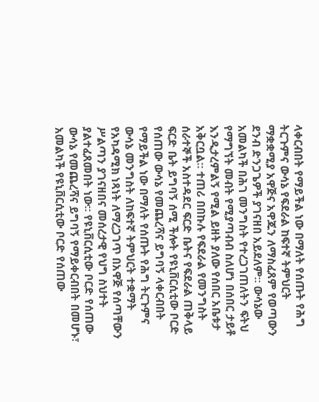ላቀርብበት የማይችል ነው በማለት የሰጡት የሕግ ትርጉምና ውሳኔ የፍደራል ከፍተኛ ትምህርት ማቋቋሚያ አዋጅና አዋጁን ለማስፈጸም የወጣውን ደንብ ድንጋጌዎች ያገናዘበ አይደለም። ውሳኔው አመልካች በሕገ መንግስት የተረጋገጠለትን ፍትህ የማግኘት መብት የሚያጣብብ ስለሆነ በሰበር ታይቶ እንዲታረምልኝ የሚል ይዘት ያለው የሰበር አቤቱታ አቅርቧል። ተጠሪ በበኩሉ የፍደራል የመንግስት ሰራተኞች አስተዳደር ፍርድ ቤትና የፍደራል ጠቅላይ ፍርድ ቤት ይግባኝ ሰሚ ችሎት የዩኒቨርሲቲው ቦርድ የሰጠው ውሳኔ የመጨረሻና ይግባኝ ላቀርብበት የማይችል ነው በማለት የሰጡት የሕግ ትርጉምና ውሳኔ መንግስት ለከፍተኛ ትምህርት ተቋማት የአካዳሚክ ነጻነት ለማረጋገጥ በአዋጅ የሰጣቸውን ሥልጣን ያገናዘበና መሰረታዊ የህግ ስህተት ያልተፈጸመበት ነው። የዩኒቨርሲቲው ቦርድ የሰጠው ውሳኔ የመጨረሻና ይግባኝ የማይቀርብበት በመሆኑ፣ አመልካች የዩኒቨርሲቲው ቦርድ የሰጠው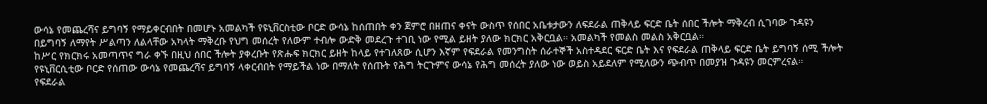ውሳኔ የመጨረሻና ይግባኝ የማይቀርብበት በመሆኑ አመልካች የዩኒቨርስቲው ቦርድ ውሳኔ ከሰጠበት ቀን ጀምሮ በዘጠና ቀናት ውስጥ የሰበር አቤቱታውን ለፍደራል ጠቅላይ ፍርድ ቤት ሰበር ችሎት ማቅረብ ሲገባው ጉዳዩን በይግባኝ ለማየት ሥልጣን ለልላቸው አካላት ማቅረቡ የህግ መሰረት የለውም ተብሎ ውድቅ መደረጉ ተገቢ ነው የሚል ይዘት ያለው ክርክር አቅርቧል። አመልካች የመልስ መልስ አቅርቧል።
ከሥር የክርክሩ አመጣጥና ግራ ቀኙ በዚህ ሰበር ችሎት ያቀረቡት የጽሑፍ ክርክር ይዘት ከላይ የተገለጸው ሲሆን እኛም የፍደራል የመንግስት ሰራተኞች አስተዳደር ፍርድ ቤት እና የፍደራል ጠቅላይ ፍርድ ቤት ይግባኝ ሰሚ ችሎት የዩኒቨርሲቲው ቦርድ የሰጠው ውሳኔ የመጨረሻና ይግባኝ ላቀርብበት የማይችል ነው በማለት የሰጡት የሕግ ትርጉምና ውሳኔ የሕግ መሰረት ያለው ነው ወይስ አይደለም የሚለውን ጭብጥ በመያዝ ጉዳዩን መርምረናል።
የፍደራል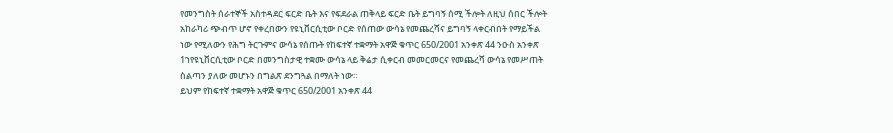የመንግስት ሰራተኞች አስተዳደር ፍርድ ቤት እና የፍደራል ጠቅላይ ፍርድ ቤት ይግባኝ ሰሚ ችሎት ለዚህ ሰበር ችሎት አከራካሪ ጭብጥ ሆኖ የቀረበውን የዩኒቨርሲቲው ቦርድ የሰጠው ውሳኔ የመጨረሻና ይግባኝ ላቀርብበት የማይችል ነው የሚለውን የሕግ ትርጉምና ውሳኔ የሰጡት የከፍተኛ ተቋማት አዋጅ ቁጥር 650/2001 አንቀጽ 44 ንዑስ አንቀጽ 1ኀየዩኒቨርሲቲው ቦርድ በመንግስታዊ ተቋሙ ውሳኔ ላይ ቅሬታ ሲቀርብ መመርመርና የመጨረሻ ውሳኔ የመሥጠት ስልጣን ያለው መሆኑን በግልጽ ደንግጓል በማለት ነው።
ይህም የከፍተኛ ተቋማት አዋጅ ቁጥር 650/2001 አንቀጽ 44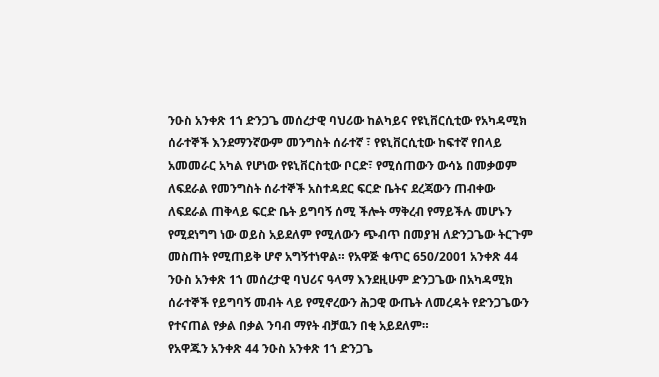ንዑስ አንቀጽ 1ኀ ድንጋጌ መሰረታዊ ባህሪው ከልካይና የዩኒቨርሲቲው የአካዳሚክ ሰራተኞች እንደማንኛውም መንግስት ሰራተኛ ፣ የዩኒቨርሲቲው ከፍተኛ የበላይ አመመራር አካል የሆነው የዩኒቨርስቲው ቦርድ፣ የሚሰጠውን ውሳኔ በመቃወም ለፍደራል የመንግስት ሰራተኞች አስተዳደር ፍርድ ቤትና ደረጃውን ጠብቀው ለፍደራል ጠቅላይ ፍርድ ቤት ይግባኝ ሰሚ ችሎት ማቅረብ የማይችሉ መሆኑን የሚደነግግ ነው ወይስ አይደለም የሚለውን ጭብጥ በመያዝ ለድንጋጌው ትርጉም መስጠት የሚጠይቅ ሆኖ አግኝተነዋል። የአዋጅ ቁጥር 650/2001 አንቀጽ 44 ንዑስ አንቀጽ 1ኀ መሰረታዊ ባህሪና ዓላማ እንደዚሁም ድንጋጌው በአካዳሚክ ሰራተኞች የይግባኝ መብት ላይ የሚኖረውን ሕጋዊ ውጤት ለመረዳት የድንጋጌውን የተናጠል የቃል በቃል ንባብ ማየት ብቻዉን በቂ አይደለም።
የአዋጁን አንቀጽ 44 ንዑስ አንቀጽ 1ኀ ድንጋጌ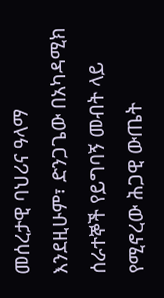መሰረታዊ ባህሪና ዓላማ እንደዚሁም፣ ድንጋጌው በአካዳሚክ ሰራተኞች የይግባኝ መብት ላይ የሚኖረው ሕጋዊ ውጤት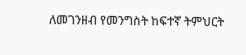ለመገንዘብ የመንግስት ከፍተኛ ትምህርት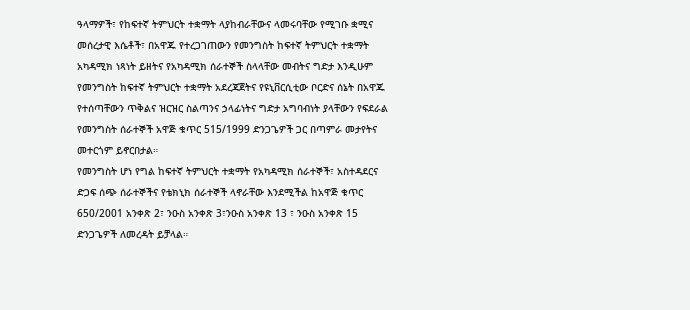ዓላማዎች፣ የከፍተኛ ትምህርት ተቋማት ላያከብራቸውና ላመሩባቸው የሚገቡ ቋሚና መሰረታዊ እሴቶች፣ በአዋጁ የተረጋገጠውን የመንግስት ከፍተኛ ትምህርት ተቋማት አካዳሚክ ነጻነት ይዘትና የአካዳሚክ ሰራተኞች ስላላቸው መብትና ግድታ እንዲሁም የመንግስት ከፍተኛ ትምህርት ተቋማት አደረጃጀትና የዩኒቨርሲቲው ቦርድና ሰኔት በአዋጁ የተሰጣቸውን ጥቅልና ዝርዝር ስልጣንና ኃላፊነትና ግድታ አግባብነት ያላቸውን የፍደራል የመንግስት ሰራተኞች አዋጅ ቁጥር 515/1999 ድንጋጌዎች ጋር በጣምራ መታየትና መተርጎም ይኖርበታል።
የመንግስት ሆነ የግል ከፍተኛ ትምህርት ተቋማት የአካዳሚክ ሰራተኞች፣ አስተዳደርና ድጋፍ ሰጭ ሰራተኞችና የቴክኒክ ሰራተኞች ላኖራቸው እንደሚችል ከአዋጅ ቁጥር 650/2001 አንቀጽ 2፣ ንዑስ አንቀጽ 3፣ንዑስ አንቀጽ 13 ፣ ንዑስ አንቀጽ 15 ድንጋጌዎች ለመረዳት ይቻላል።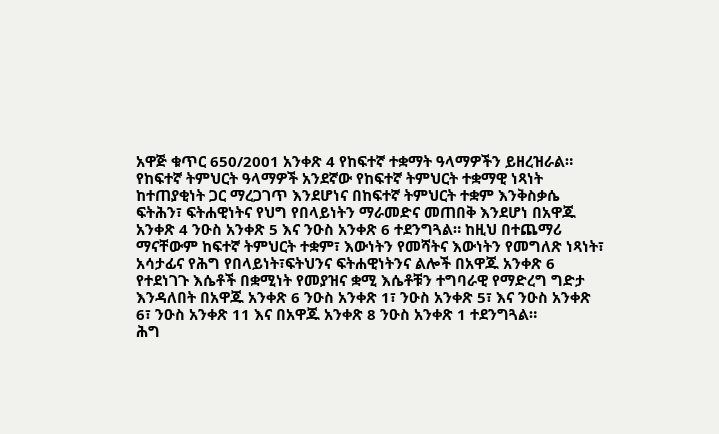አዋጅ ቁጥር 650/2001 አንቀጽ 4 የከፍተኛ ተቋማት ዓላማዎችን ይዘረዝራል። የከፍተኛ ትምህርት ዓላማዎች አንደኛው የከፍተኛ ትምህርት ተቋማዊ ነጻነት ከተጠያቂነት ጋር ማረጋገጥ እንደሆነና በከፍተኛ ትምህርት ተቋም እንቅስቃሴ ፍትሕን፣ ፍትሐዊነትና የህግ የበላይነትን ማራመድና መጠበቅ እንደሆነ በአዋጁ አንቀጽ 4 ንዑስ አንቀጽ 5 እና ንዑስ አንቀጽ 6 ተደንግጓል። ከዚህ በተጨማሪ ማናቸውም ከፍተኛ ትምህርት ተቋም፣ እውነትን የመሻትና እውነትን የመግለጽ ነጻነት፣ አሳታፊና የሕግ የበላይነት፣ፍትህንና ፍትሐዊነትንና ልሎች በአዋጁ አንቀጽ 6 የተደነገጉ እሴቶች በቋሚነት የመያዝና ቋሚ እሴቶቹን ተግባራዊ የማድረግ ግድታ እንዳለበት በአዋጁ አንቀጽ 6 ንዑስ አንቀጽ 1፣ ንዑስ አንቀጽ 5፣ እና ንዑስ አንቀጽ 6፣ ንዑስ አንቀጽ 11 እና በአዋጁ አንቀጽ 8 ንዑስ አንቀጽ 1 ተደንግጓል።
ሕግ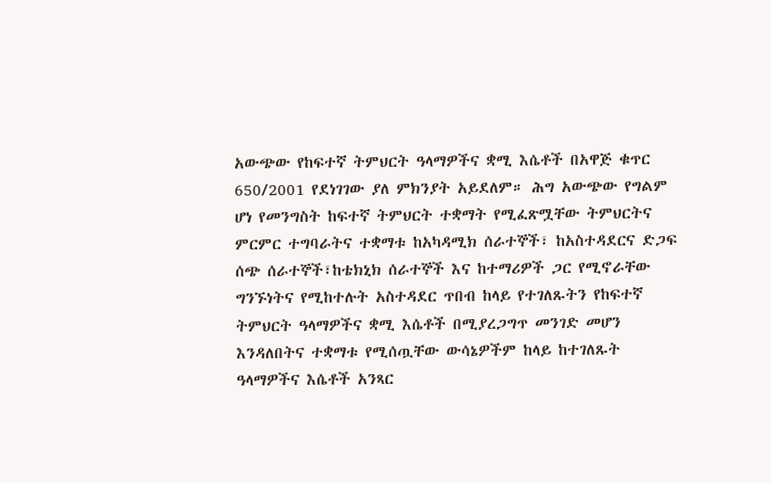አውጭው የከፍተኛ ትምህርት ዓላማዎችና ቋሚ እሴቶች በአዋጅ ቁጥር 650/2001 የደነገገው ያለ ምክንያት አይደለም። ሕግ አውጭው የግልም ሆነ የመንግስት ከፍተኛ ትምህርት ተቋማት የሚፈጽሟቸው ትምህርትና ምርምር ተግባራትና ተቋማቱ ከአካዳሚክ ሰራተኞች፣ ከአስተዳደርና ድጋፍ ሰጭ ሰራተኞች፣ከቴክኒክ ሰራተኞች እና ከተማሪዎች ጋር የሚኖራቸው ግንኙነትና የሚከተሉት አስተዳደር ጥበብ ከላይ የተገለጹትን የከፍተኛ ትምህርት ዓላማዎችና ቋሚ እሴቶች በሚያረጋግጥ መንገድ መሆን እንዳለበትና ተቋማቱ የሚሰጧቸው ውሳኔዎችም ከላይ ከተገለጹት ዓላማዎችና እሴቶች አንጻር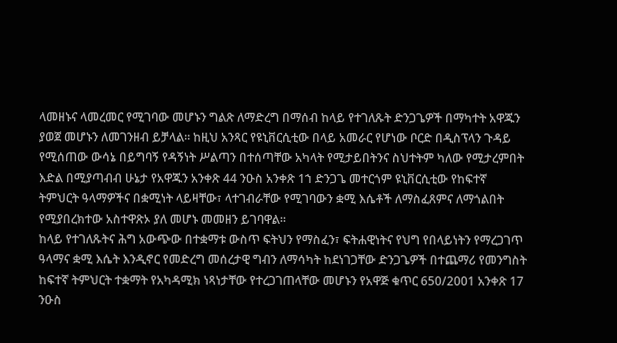ላመዘኑና ላመረመር የሚገባው መሆኑን ግልጽ ለማድረግ በማሰብ ከላይ የተገለጹት ድንጋጌዎች በማካተት አዋጁን ያወጀ መሆኑን ለመገንዘብ ይቻላል። ከዚህ አንጻር የዩኒቨርሲቲው በላይ አመራር የሆነው ቦርድ በዲስፕላን ጉዳይ የሚሰጠው ውሳኔ በይግባኝ የዳኝነት ሥልጣን በተሰጣቸው አካላት የሚታይበትንና ስህተትም ካለው የሚታረምበት እድል በሚያጣብብ ሁኔታ የአዋጁን አንቀጽ 44 ንዑስ አንቀጽ 1ኀ ድንጋጌ መተርጎም ዩኒቨርሲቲው የከፍተኛ ትምህርት ዓላማዎችና በቋሚነት ላይዛቸው፣ ላተገብራቸው የሚገባውን ቋሚ እሴቶች ለማስፈጸምና ለማጎልበት የሚያበረክተው አስተዋጽኦ ያለ መሆኑ መመዘን ይገባዋል።
ከላይ የተገለጹትና ሕግ አውጭው በተቋማቱ ውስጥ ፍትህን የማስፈን፣ ፍትሐዊነትና የህግ የበላይነትን የማረጋገጥ ዓላማና ቋሚ እሴት እንዲኖር የመድረግ መሰረታዊ ግብን ለማሳካት ከደነገጋቸው ድንጋጌዎች በተጨማሪ የመንግስት ከፍተኛ ትምህርት ተቋማት የአካዳሚክ ነጻነታቸው የተረጋገጠላቸው መሆኑን የአዋጅ ቁጥር 650/2001 አንቀጽ 17 ንዑስ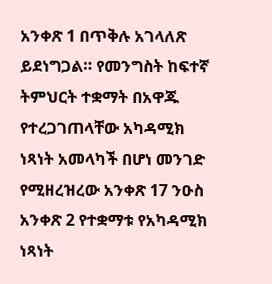አንቀጽ 1 በጥቅሉ አገላለጽ ይደነግጋል። የመንግስት ከፍተኛ ትምህርት ተቋማት በአዋጁ የተረጋገጠላቸው አካዳሚክ ነጻነት አመላካች በሆነ መንገድ የሚዘረዝረው አንቀጽ 17 ንዑስ አንቀጽ 2 የተቋማቱ የአካዳሚክ ነጻነት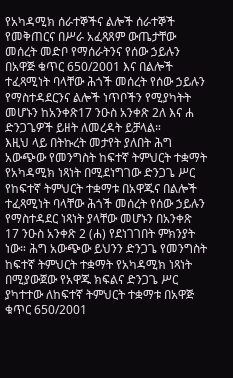የአካዳሚክ ሰራተኞችና ልሎች ሰራተኞች የመቅጠርና በሥራ አፈጻጸም ውጤታቸው መሰረት መድቦ የማሰራትንና የሰው ኃይሉን በአዋጅ ቁጥር 650/2001 እና በልሎች ተፈጻሚነት ባላቸው ሕጎች መሰረት የሰው ኃይሉን የማስተዳደርንና ልሎች ነጥቦችን የሚያካትት መሆኑን ከአንቀጽ17 ንዑስ አንቀጽ 2ለ እና ሐ ድንጋጌዎች ይዘት ለመረዳት ይቻላል።
እዚህ ላይ በትኩረት መታየት ያለበት ሕግ አውጭው የመንግስት ከፍተኛ ትምህርት ተቋማት የአካዳሚክ ነጻነት በሚደነግገው ድንጋጌ ሥር የከፍተኛ ትምህርት ተቋማቱ በአዋጁና በልሎች ተፈጻሚነት ባላቸው ሕጎች መሰረት የሰው ኃይሉን የማስተዳደር ነጻነት ያላቸው መሆኑን በአንቀጽ 17 ንዑስ አንቀጽ 2 (ሐ) የደነገገበት ምክንያት ነው። ሕግ አውጭው ይህንን ድንጋጌ የመንግስት ከፍተኛ ትምህርት ተቋማት የአካዳሚክ ነጻነት በሚያውጀው የአዋጁ ክፍልና ድንጋጌ ሥር ያካተተው ለከፍተኛ ትምህርት ተቋማቱ በአዋጅ ቁጥር 650/2001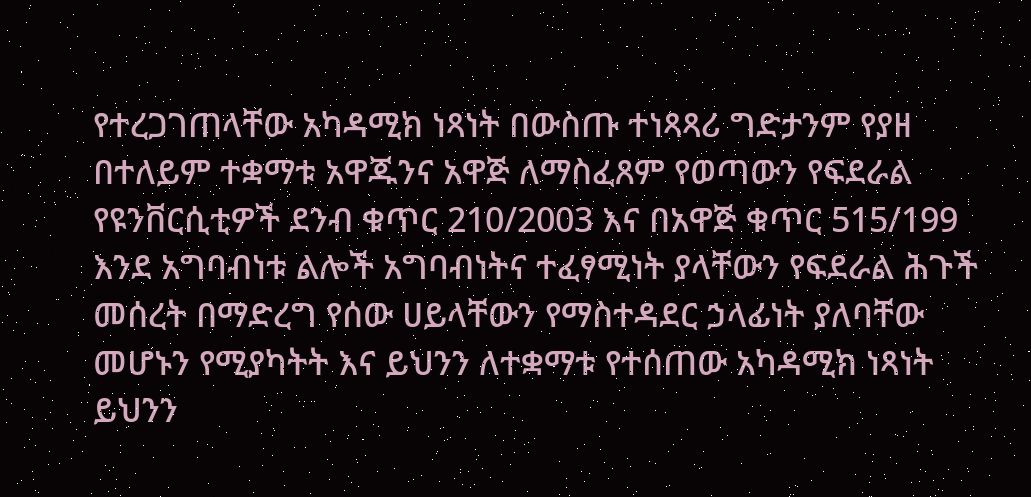የተረጋገጠላቸው አካዳሚክ ነጻነት በውስጡ ተነጻጻሪ ግድታንም የያዘ በተለይም ተቋማቱ አዋጁንና አዋጅ ለማስፈጸም የወጣውን የፍደራል የዩንቨርሲቲዎች ደንብ ቁጥር 210/2003 እና በአዋጅ ቁጥር 515/199 እንደ አግባብነቱ ልሎች አግባብነትና ተፈፃሚነት ያላቸውን የፍደራል ሕጉች መሰረት በማድረግ የሰው ሀይላቸውን የማስተዳደር ኃላፊነት ያለባቸው መሆኑን የሚያካትት እና ይህንን ለተቋማቱ የተሰጠው አካዳሚክ ነጻነት ይህንን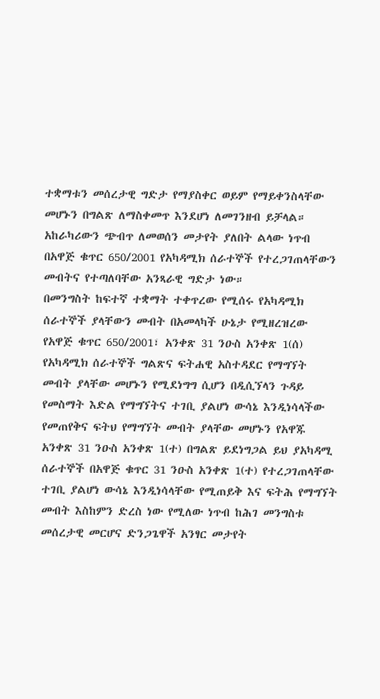ተቋማቱን መሰረታዊ ግድታ የማያስቀር ወይም የማይቀንስላቸው መሆኑን በግልጽ ለማስቀመጥ እንደሆነ ለመገንዘብ ይቻላል።
አከራካሪውን ጭብጥ ለመወሰን መታየት ያለበት ልላው ነጥብ በአዋጅ ቁጥር 650/2001 የአካዳሚክ ሰራተኞች የተረጋገጠላቸውን መብትና የተጣለባቸው አንጻራዊ ግድታ ነው።
በመንግስት ከፍተኛ ተቋማት ተቀጥረው የሚሰሩ የአካዳሚክ ሰራተኞች ያላቸውን መብት በአመላካች ሁኔታ የሚዘረዝረው የአዋጅ ቁጥር 650/2001፣ አንቀጽ 31 ንዑስ አንቀጽ 1(ሰ) የአካዳሚክ ሰራተኞች ግልጽና ፍትሐዊ አስተዳደር የማግኘት መብት ያላቸው መሆኑን የሚደነግግ ሲሆን በዲሲኘላን ጉዳይ የመስማት እድል የማግኘትና ተገቢ ያልሆነ ውሳኔ እንዲነሳላችው የመጠየቅና ፍትህ የማግኘት መብት ያላቸው መሆኑን የአዋጁ አንቀጽ 31 ንዑስ አንቀጽ 1(ተ) በግልጽ ይደነግጋል ይህ ያአካዳሚ ሰራተኞች በአዋጅ ቁጥር 31 ንዑስ አንቀጽ 1(ተ) የተረጋገጠላቸው ተገቢ ያልሆነ ውሳኔ እንዲነሳላቸው የሚጠይቅ እና ፍትሕ የማግኘት መብት እስከምን ድረስ ነው የሚለው ነጥብ ከሕገ መንግስቱ መሰረታዊ መርሆና ድንጋጌዋች አንፃር መታየት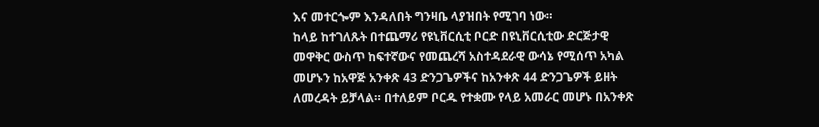እና መተርጐም እንዳለበት ግንዛቤ ላያዝበት የሚገባ ነው።
ከላይ ከተገለጹት በተጨማሪ የዩኒቨርሲቲ ቦርድ በዩኒቨርሲቲው ድርጅታዊ መዋቅር ውስጥ ከፍተኛውና የመጨረሻ አስተዳደራዊ ውሳኔ የሚሰጥ አካል መሆኑን ከአዋጅ አንቀጽ 43 ድንጋጌዎችና ከአንቀጽ 44 ድንጋጌዎች ይዘት ለመረዳት ይቻላል። በተለይም ቦርዱ የተቋሙ የላይ አመራር መሆኑ በአንቀጽ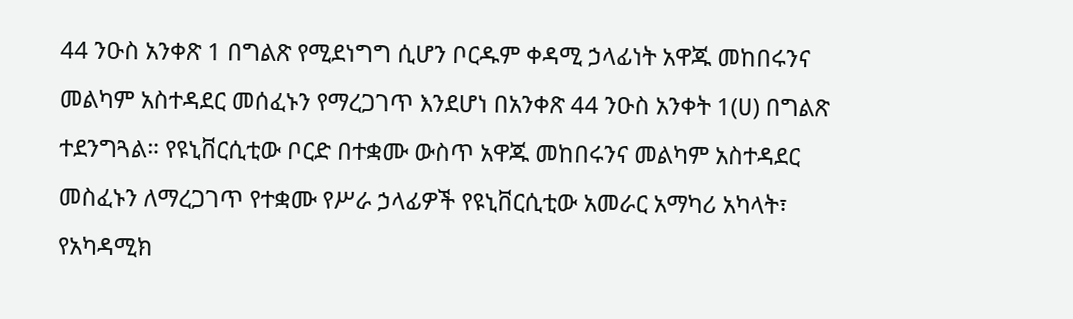44 ንዑስ አንቀጽ 1 በግልጽ የሚደነግግ ሲሆን ቦርዱም ቀዳሚ ኃላፊነት አዋጁ መከበሩንና መልካም አስተዳደር መሰፈኑን የማረጋገጥ እንደሆነ በአንቀጽ 44 ንዑስ አንቀት 1(ሀ) በግልጽ ተደንግጓል። የዩኒቨርሲቲው ቦርድ በተቋሙ ውስጥ አዋጁ መከበሩንና መልካም አስተዳደር መስፈኑን ለማረጋገጥ የተቋሙ የሥራ ኃላፊዎች የዩኒቨርሲቲው አመራር አማካሪ አካላት፣ የአካዳሚክ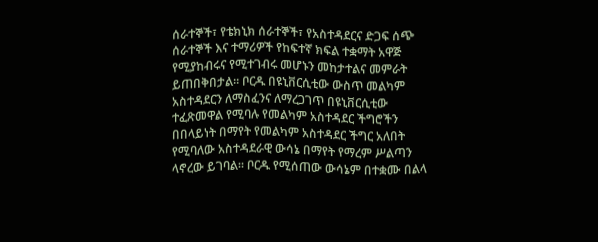ሰራተኞች፣ የቴክኒክ ሰራተኞች፣ የአስተዳደርና ድጋፍ ሰጭ ሰራተኞች እና ተማሪዎች የከፍተኛ ክፍል ተቋማት አዋጅ የሚያከብሩና የሚተገብሩ መሆኑን መከታተልና መምራት ይጠበቅበታል። ቦርዱ በዩኒቨርሲቲው ውስጥ መልካም አስተዳደርን ለማስፈንና ለማረጋገጥ በዩኒቨርሲቲው ተፈጽመዋል የሚባሉ የመልካም አስተዳደር ችግሮችን በበላይነት በማየት የመልካም አስተዳደር ችግር አለበት የሚባለው አስተዳደራዊ ውሳኔ በማየት የማረም ሥልጣን ላኖረው ይገባል። ቦርዱ የሚሰጠው ውሳኔም በተቋሙ በልላ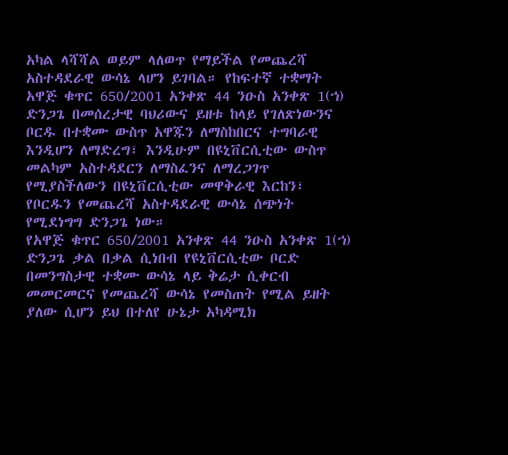አካል ላሻሻል ወይም ላለወጥ የማይችል የመጨረሻ አስተዳደራዊ ውሳኔ ላሆን ይገባል። የከፍተኛ ተቋማት አዋጅ ቁጥር 650/2001 አንቀጽ 44 ንዑስ አንቀጽ 1(ኀ) ድንጋጌ በመሰረታዊ ባህሪውና ይዘቱ ከላይ የገለጽነውንና ቦርዱ በተቋሙ ውስጥ አዋጁን ለማስከበርና ተግባራዊ እንዲሆን ለማድረግ፣ እንዲሁም በዩኒቨርሲቲው ውስጥ መልካም አስተዳደርን ለማስፈንና ለማረጋገጥ የሚያስችለውን በዩኒቨርሲቲው መዋቅራዊ እርከን፣ የቦርዱን የመጨረሻ አስተዳደራዊ ውሳኔ ሰጭነት የሚደነግግ ድንጋጌ ነው።
የአዋጅ ቁጥር 650/2001 አንቀጽ 44 ንዑስ አንቀጽ 1(ኀ) ድንጋጌ ቃል በቃል ሲነበብ የዩኒቨርሲቲው ቦርድ በመንግስታዊ ተቋሙ ውሳኔ ላይ ቅሬታ ሲቀርብ መመርመርና የመጨረሻ ውሳኔ የመስጠት የሚል ይዘት ያለው ሲሆን ይህ በተለየ ሁኔታ አካዳሚክ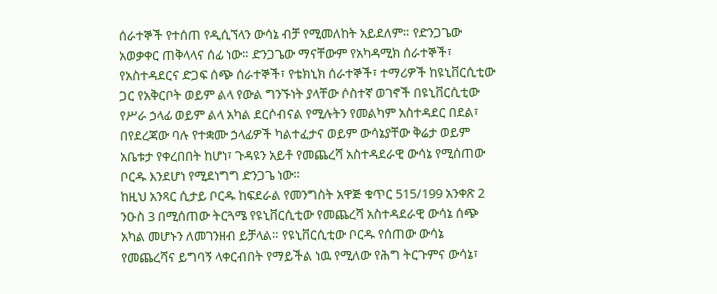ሰራተኞች የተሰጠ የዲሲኘላን ውሳኔ ብቻ የሚመለከት አይደለም። የድንጋጌው አወቃቀር ጠቅላላና ሰፊ ነው። ድንጋጌው ማናቸውም የአካዳሚክ ሰራተኞች፣ የአስተዳደርና ድጋፍ ሰጭ ሰራተኞች፣ የቴክኒክ ሰራተኞች፣ ተማሪዎች ከዩኒቨርሲቲው ጋር የአቅርቦት ወይም ልላ የውል ግንኙነት ያላቸው ሶስተኛ ወገኖች በዩኒቨርሲቲው የሥራ ኃላፊ ወይም ልላ አካል ደርሶብናል የሚሉትን የመልካም አስተዳደር በደል፣ በየደረጃው ባሉ የተቋሙ ኃላፊዎች ካልተፈታና ወይም ውሳኔያቸው ቅሬታ ወይም አቤቱታ የቀረበበት ከሆነ፣ ጉዳዩን አይቶ የመጨረሻ አስተዳደራዊ ውሳኔ የሚሰጠው ቦርዱ እንደሆነ የሚደነግግ ድንጋጌ ነው።
ከዚህ አንጻር ሲታይ ቦርዱ ከፍደራል የመንግስት አዋጅ ቁጥር 515/199 አንቀጽ 2 ንዑስ 3 በሚሰጠው ትርጓሜ የዩኒቨርሲቲው የመጨረሻ አስተዳደራዊ ውሳኔ ሰጭ አካል መሆኑን ለመገንዘብ ይቻላል። የዩኒቨርሲቲው ቦርዱ የሰጠው ውሳኔ የመጨረሻና ይግባኝ ላቀርብበት የማይችል ነዉ የሚለው የሕግ ትርጉምና ውሳኔ፣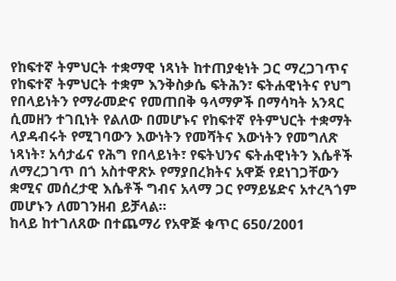የከፍተኛ ትምህርት ተቋማዊ ነጻነት ከተጠያቂነት ጋር ማረጋገጥና የከፍተኛ ትምህርት ተቋም እንቅስቃሴ ፍትሕን፣ ፍትሐዊነትና የህግ የበላይነትን የማራመድና የመጠበቅ ዓላማዎች በማሳካት አንጻር ሲመዘን ተገቢነት የልለው በመሆኑና የከፍተኛ የትምህርት ተቋማት ላያዳብሩት የሚገባውን እውነትን የመሻትና እውነትን የመግለጽ ነጻነት፣ አሳታፊና የሕግ የበላይነት፣ የፍትህንና ፍትሐዊነትን እሴቶች ለማረጋገጥ በጎ አስተዋጽኦ የማያበረክትና አዋጅ የደነገጋቸውን ቋሚና መሰረታዊ እሴቶች ግብና አላማ ጋር የማይሄድና አተረጓጎም መሆኑን ለመገንዘብ ይቻላል።
ከላይ ከተገለጸው በተጨማሪ የአዋጅ ቁጥር 650/2001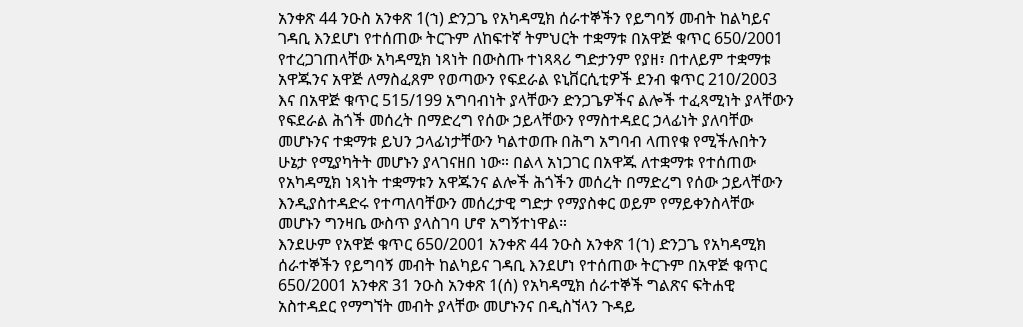አንቀጽ 44 ንዑስ አንቀጽ 1(ኀ) ድንጋጌ የአካዳሚክ ሰራተኞችን የይግባኝ መብት ከልካይና ገዳቢ እንደሆነ የተሰጠው ትርጉም ለከፍተኛ ትምህርት ተቋማቱ በአዋጅ ቁጥር 650/2001 የተረጋገጠላቸው አካዳሚክ ነጻነት በውስጡ ተነጻጻሪ ግድታንም የያዘ፣ በተለይም ተቋማቱ አዋጁንና አዋጅ ለማስፈጸም የወጣውን የፍደራል ዩኒቨርሲቲዎች ደንብ ቁጥር 210/2003 እና በአዋጅ ቁጥር 515/199 አግባብነት ያላቸውን ድንጋጌዎችና ልሎች ተፈጻሚነት ያላቸውን የፍደራል ሕጎች መሰረት በማድረግ የሰው ኃይላቸውን የማስተዳደር ኃላፊነት ያለባቸው መሆኑንና ተቋማቱ ይህን ኃላፊነታቸውን ካልተወጡ በሕግ አግባብ ላጠየቁ የሚችሉበትን ሁኔታ የሚያካትት መሆኑን ያላገናዘበ ነው። በልላ አነጋገር በአዋጁ ለተቋማቱ የተሰጠው የአካዳሚክ ነጻነት ተቋማቱን አዋጁንና ልሎች ሕጎችን መሰረት በማድረግ የሰው ኃይላቸውን እንዲያስተዳድሩ የተጣለባቸውን መሰረታዊ ግድታ የማያስቀር ወይም የማይቀንስላቸው መሆኑን ግንዛቤ ውስጥ ያላስገባ ሆኖ አግኝተነዋል።
እንደሁም የአዋጅ ቁጥር 650/2001 አንቀጽ 44 ንዑስ አንቀጽ 1(ኀ) ድንጋጌ የአካዳሚክ ሰራተኞችን የይግባኝ መብት ከልካይና ገዳቢ እንደሆነ የተሰጠው ትርጉም በአዋጅ ቁጥር 650/2001 አንቀጽ 31 ንዑስ አንቀጽ 1(ሰ) የአካዳሚክ ሰራተኞች ግልጽና ፍትሐዊ አስተዳደር የማግኘት መብት ያላቸው መሆኑንና በዲስኘላን ጉዳይ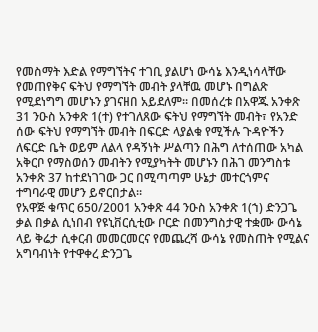የመስማት እድል የማግኘትና ተገቢ ያልሆነ ውሳኔ እንዲነሳላቸው የመጠየቅና ፍትህ የማግኘት መብት ያላቸዉ መሆኑ በግልጽ የሚደነግግ መሆኑን ያገናዘበ አይደለም። በመሰረቱ በአዋጁ አንቀጽ 31 ንዑስ አንቀጽ 1(ተ) የተገለጸው ፍትህ የማግኘት መብት፣ የአንድ ሰው ፍትህ የማግኘት መብት በፍርድ ላያልቁ የሚችሉ ጉዳዮችን ለፍርድ ቤት ወይም ለልላ የዳኝነት ሥልጣን በሕግ ለተሰጠው አካል አቅርቦ የማስወሰን መብትን የሚያካትት መሆኑን በሕገ መንግስቱ አንቀጽ 37 ከተደነገገው ጋር በሚጣጣም ሁኔታ መተርጎምና ተግባራዊ መሆን ይኖርበታል።
የአዋጅ ቁጥር 650/2001 አንቀጽ 44 ንዑስ አንቀጽ 1(ኀ) ድንጋጌ ቃል በቃል ሲነበብ የዩኒቨርሲቲው ቦርድ በመንግስታዊ ተቋሙ ውሳኔ ላይ ቅሬታ ሲቀርብ መመርመርና የመጨረሻ ውሳኔ የመስጠት የሚልና አግባብነት የተዋቀረ ድንጋጌ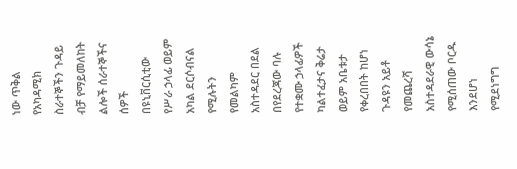ነው ጥቅል የአካዳሚክ ስራተኞችን ጉዳይ ብቻ የማይመለከት ልሎች ሰራተኞችና ሰዎች በዩኒቨርሲቲው የሥራ ኃላፊ ወይም አካል ደርሶብናል የሚሉትን የመልካም አስተዳደር በደል በየደረጃው ባሉ የተቋሙ ኃላፊዎች ካልተፈታና ቅሬታ ወይም አቤቱታ የቀረበበት ከሆነ ጉዳዩን አይቶ የመጨረሻ አስተዳደራዊ ውሳኔ የሚሰጠው ቦርዱ እንደሆነ የሚደነግግ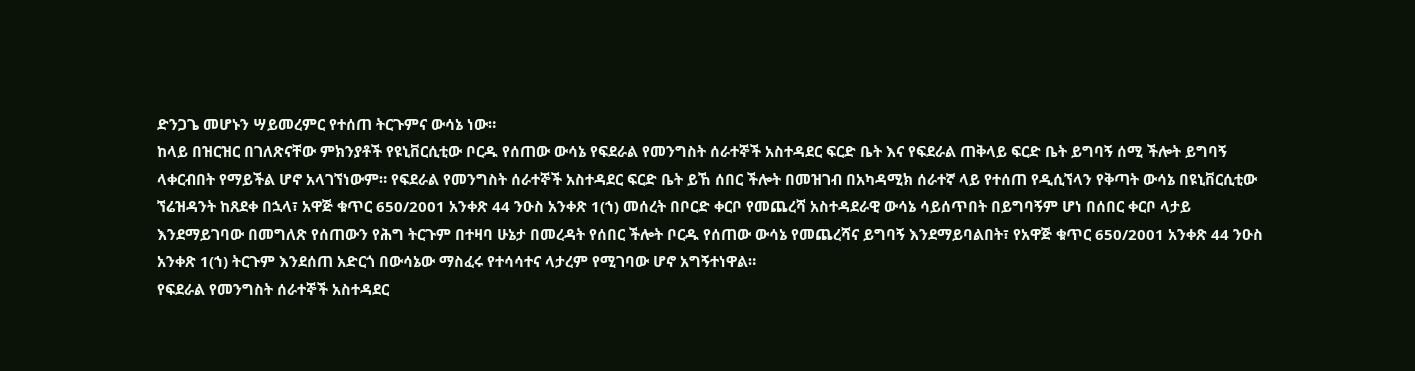ድንጋጌ መሆኑን ሣይመረምር የተሰጠ ትርጉምና ውሳኔ ነው።
ከላይ በዝርዝር በገለጽናቸው ምክንያቶች የዩኒቨርሲቲው ቦርዱ የሰጠው ውሳኔ የፍደራል የመንግስት ሰራተኞች አስተዳደር ፍርድ ቤት እና የፍደራል ጠቅላይ ፍርድ ቤት ይግባኝ ሰሚ ችሎት ይግባኝ ላቀርብበት የማይችል ሆኖ አላገኘነውም። የፍደራል የመንግስት ሰራተኞች አስተዳደር ፍርድ ቤት ይኸ ሰበር ችሎት በመዝገብ በአካዳሚክ ሰራተኛ ላይ የተሰጠ የዲሲኘላን የቅጣት ውሳኔ በዩኒቨርሲቲው ኘሬዝዳንት ከጸደቀ በኋላ፣ አዋጅ ቁጥር 650/2001 አንቀጽ 44 ንዑስ አንቀጽ 1(ኀ) መሰረት በቦርድ ቀርቦ የመጨረሻ አስተዳደራዊ ውሳኔ ሳይሰጥበት በይግባኝም ሆነ በሰበር ቀርቦ ላታይ እንደማይገባው በመግለጽ የሰጠውን የሕግ ትርጉም በተዛባ ሁኔታ በመረዳት የሰበር ችሎት ቦርዱ የሰጠው ውሳኔ የመጨረሻና ይግባኝ እንደማይባልበት፣ የአዋጅ ቁጥር 650/2001 አንቀጽ 44 ንዑስ አንቀጽ 1(ኀ) ትርጉም እንደሰጠ አድርጎ በውሳኔው ማስፈሩ የተሳሳተና ላታረም የሚገባው ሆኖ አግኝተነዋል።
የፍደራል የመንግስት ሰራተኞች አስተዳደር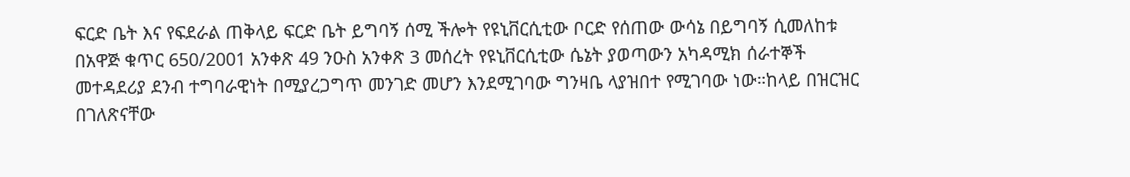ፍርድ ቤት እና የፍደራል ጠቅላይ ፍርድ ቤት ይግባኝ ሰሚ ችሎት የዩኒቨርሲቲው ቦርድ የሰጠው ውሳኔ በይግባኝ ሲመለከቱ በአዋጅ ቁጥር 650/2001 አንቀጽ 49 ንዑስ አንቀጽ 3 መሰረት የዩኒቨርሲቲው ሴኔት ያወጣውን አካዳሚክ ሰራተኞች መተዳደሪያ ደንብ ተግባራዊነት በሚያረጋግጥ መንገድ መሆን እንደሚገባው ግንዛቤ ላያዝበተ የሚገባው ነው።ከላይ በዝርዝር በገለጽናቸው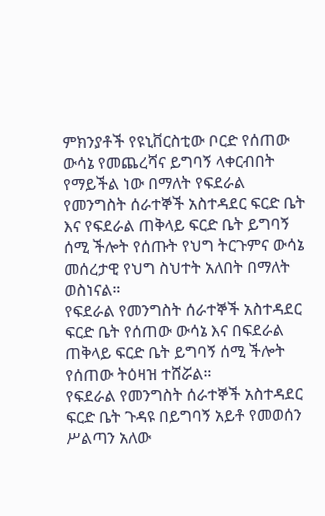ምክንያቶች የዩኒቨርስቲው ቦርድ የሰጠው ውሳኔ የመጨረሻና ይግባኝ ላቀርብበት የማይችል ነው በማለት የፍደራል የመንግስት ሰራተኞች አስተዳደር ፍርድ ቤት እና የፍደራል ጠቅላይ ፍርድ ቤት ይግባኝ ሰሚ ችሎት የሰጡት የህግ ትርጉምና ውሳኔ መሰረታዊ የህግ ስህተት አለበት በማለት ወስነናል።
የፍደራል የመንግስት ሰራተኞች አስተዳደር ፍርድ ቤት የሰጠው ውሳኔ እና በፍደራል ጠቅላይ ፍርድ ቤት ይግባኝ ሰሚ ችሎት የሰጠው ትዕዛዝ ተሸሯል።
የፍደራል የመንግስት ሰራተኞች አስተዳደር ፍርድ ቤት ጉዳዩ በይግባኝ አይቶ የመወሰን ሥልጣን አለው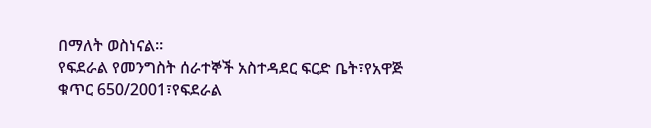በማለት ወስነናል።
የፍደራል የመንግስት ሰራተኞች አስተዳደር ፍርድ ቤት፣የአዋጅ ቁጥር 650/2001፣የፍደራል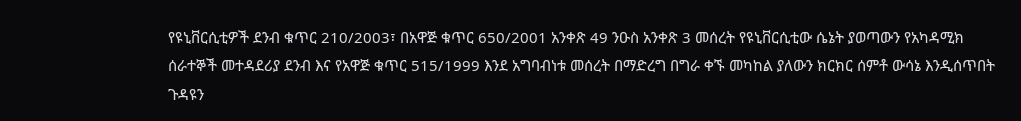የዩኒቨርሲቲዎች ደንብ ቁጥር 210/2003፣ በአዋጅ ቁጥር 650/2001 አንቀጽ 49 ንዑስ አንቀጽ 3 መሰረት የዩኒቨርሲቲው ሴኔት ያወጣውን የአካዳሚክ ሰራተኞች መተዳደሪያ ደንብ እና የአዋጅ ቁጥር 515/1999 እንደ አግባብነቱ መሰረት በማድረግ በግራ ቀኙ መካከል ያለውን ክርክር ሰምቶ ውሳኔ እንዲሰጥበት ጉዳዩን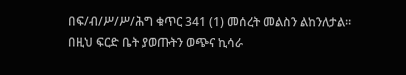በፍ/ብ/ሥ/ሥ/ሕግ ቁጥር 341 (1) መሰረት መልስን ልከንለታል።
በዚህ ፍርድ ቤት ያወጡትን ወጭና ኪሳራ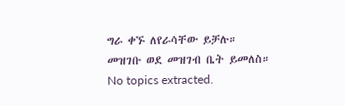ግራ ቀኙ ለየራሳቸው ይቻሉ።
መዝገቡ ወደ መዝገብ ቤት ይመለስ።
No topics extracted.